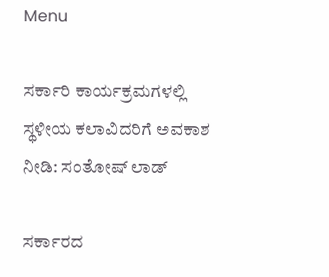Menu

ಸರ್ಕಾರಿ ಕಾರ್ಯಕ್ರಮಗಳಲ್ಲಿ ಸ್ಥಳೀಯ ಕಲಾವಿದರಿಗೆ ಅವಕಾಶ ನೀಡಿ: ಸಂತೋಷ್‌ ಲಾಡ್‌

ಸರ್ಕಾರದ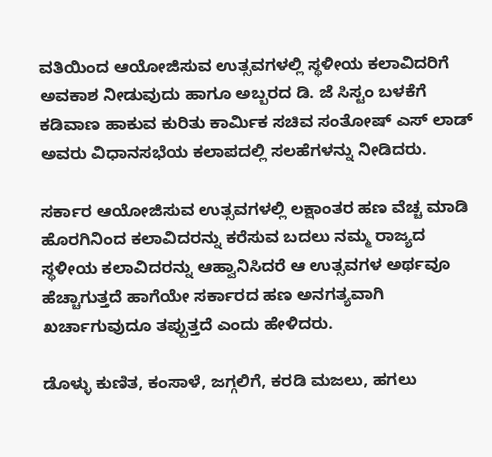ವತಿಯಿಂದ ಆಯೋಜಿಸುವ ಉತ್ಸವಗಳಲ್ಲಿ ಸ್ಥಳೀಯ ಕಲಾವಿದರಿಗೆ ಅವಕಾಶ ನೀಡುವುದು ಹಾಗೂ ಅಬ್ಬರದ ಡಿ. ಜೆ ಸಿಸ್ಟಂ ಬಳಕೆಗೆ ಕಡಿವಾಣ ಹಾಕುವ ಕುರಿತು ಕಾರ್ಮಿಕ ಸಚಿವ ಸಂತೋಷ್‌ ಎಸ್‌ ಲಾಡ್‌ ಅವರು ವಿಧಾನಸಭೆಯ ಕಲಾಪದಲ್ಲಿ ಸಲಹೆಗಳನ್ನು ನೀಡಿದರು.

ಸರ್ಕಾರ ಆಯೋಜಿಸುವ ಉತ್ಸವಗಳಲ್ಲಿ ಲಕ್ಷಾಂತರ ಹಣ ವೆಚ್ಚ ಮಾಡಿ ಹೊರಗಿನಿಂದ ಕಲಾವಿದರನ್ನು ಕರೆಸುವ ಬದಲು ನಮ್ಮ ರಾಜ್ಯದ ಸ್ಥಳೀಯ ಕಲಾವಿದರನ್ನು ಆಹ್ವಾನಿಸಿದರೆ ಆ ಉತ್ಸವಗಳ ಅರ್ಥವೂ ಹೆಚ್ಚಾಗುತ್ತದೆ ಹಾಗೆಯೇ ಸರ್ಕಾರದ ಹಣ ಅನಗತ್ಯವಾಗಿ ಖರ್ಚಾಗುವುದೂ ತಪ್ಪುತ್ತದೆ ಎಂದು ಹೇಳಿದರು.

ಡೊಳ್ಳು ಕುಣಿತ, ಕಂಸಾಳೆ, ಜಗ್ಗಲಿಗೆ, ಕರಡಿ ಮಜಲು, ಹಗಲು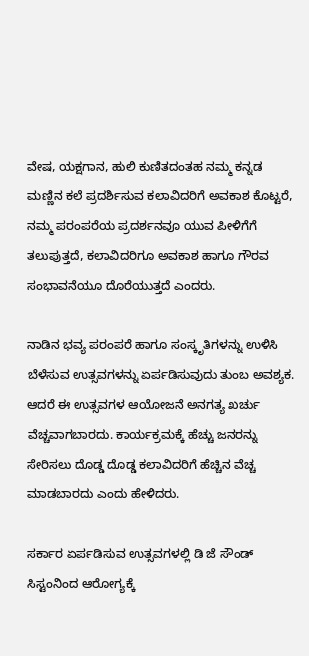ವೇಷ, ಯಕ್ಷಗಾನ, ಹುಲಿ ಕುಣಿತದಂತಹ ನಮ್ಮ ಕನ್ನಡ ಮಣ್ಣಿನ ಕಲೆ ಪ್ರದರ್ಶಿಸುವ ಕಲಾವಿದರಿಗೆ ಅವಕಾಶ ಕೊಟ್ಟರೆ, ನಮ್ಮ ಪರಂಪರೆಯ ಪ್ರದರ್ಶನವೂ ಯುವ ಪೀಳಿಗೆಗೆ ತಲುಪುತ್ತದೆ, ಕಲಾವಿದರಿಗೂ ಅವಕಾಶ ಹಾಗೂ ಗೌರವ ಸಂಭಾವನೆಯೂ ದೊರೆಯುತ್ತದೆ ಎಂದರು.

ನಾಡಿನ ಭವ್ಯ ಪರಂಪರೆ ಹಾಗೂ ಸಂಸ್ಕೃತಿಗಳನ್ನು ಉಳಿಸಿ ಬೆಳೆಸುವ ಉತ್ಸವಗಳನ್ನು ಏರ್ಪಡಿಸುವುದು ತುಂಬ ಅವಶ್ಯಕ. ಆದರೆ ಈ ಉತ್ಸವಗಳ ಆಯೋಜನೆ ಅನಗತ್ಯ ಖರ್ಚು ವೆಚ್ಚವಾಗಬಾರದು. ಕಾರ್ಯಕ್ರಮಕ್ಕೆ ಹೆಚ್ಚು ಜನರನ್ನು ಸೇರಿಸಲು ದೊಡ್ಡ ದೊಡ್ಡ ಕಲಾವಿದರಿಗೆ ಹೆಚ್ಚಿನ ವೆಚ್ಚ ಮಾಡಬಾರದು ಎಂದು ಹೇಳಿದರು.

ಸರ್ಕಾರ ಏರ್ಪಡಿಸುವ ಉತ್ಸವಗಳಲ್ಲಿ ಡಿ ಜೆ ಸೌಂಡ್‌ ಸಿಸ್ಟಂನಿಂದ ಆರೋಗ್ಯಕ್ಕೆ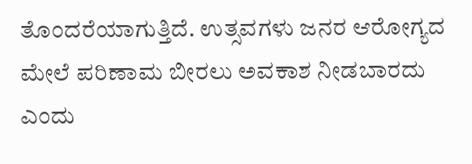ತೊಂದರೆಯಾಗುತ್ತಿದೆ. ಉತ್ಸವಗಳು ಜನರ ಆರೋಗ್ಯದ ಮೇಲೆ ಪರಿಣಾಮ ಬೀರಲು ಅವಕಾಶ ನೀಡಬಾರದು ಎಂದು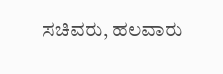ಸಚಿವರು, ಹಲವಾರು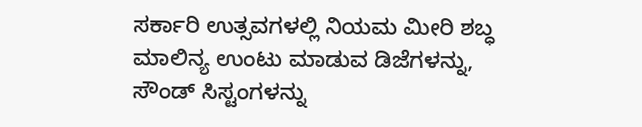ಸರ್ಕಾರಿ ಉತ್ಸವಗಳಲ್ಲಿ ನಿಯಮ ಮೀರಿ ಶಬ್ಧ ಮಾಲಿನ್ಯ ಉಂಟು ಮಾಡುವ ಡಿಜೆಗಳನ್ನು, ಸೌಂಡ್ ಸಿಸ್ಟಂಗಳನ್ನು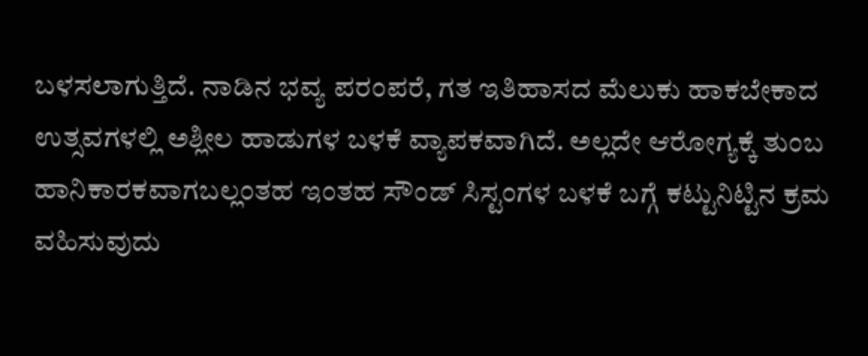ಬಳಸಲಾಗುತ್ತಿದೆ. ನಾಡಿನ ಭವ್ಯ ಪರಂಪರೆ, ಗತ ಇತಿಹಾಸದ ಮೆಲುಕು ಹಾಕಬೇಕಾದ ಉತ್ಸವಗಳಲ್ಲಿ ಅಶ್ಲೀಲ ಹಾಡುಗಳ ಬಳಕೆ ವ್ಯಾಪಕವಾಗಿದೆ. ಅಲ್ಲದೇ ಆರೋಗ್ಯಕ್ಕೆ ತುಂಬ ಹಾನಿಕಾರಕವಾಗಬಲ್ಲಂತಹ ಇಂತಹ ಸೌಂಡ್ ಸಿಸ್ಟಂಗಳ ಬಳಕೆ ಬಗ್ಗೆ ಕಟ್ಟುನಿಟ್ಟಿನ ಕ್ರಮ ವಹಿಸುವುದು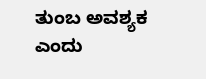ತುಂಬ ಅವಶ್ಯಕ ಎಂದು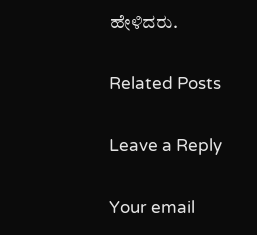ಹೇಳಿದರು.

Related Posts

Leave a Reply

Your email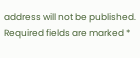address will not be published. Required fields are marked *